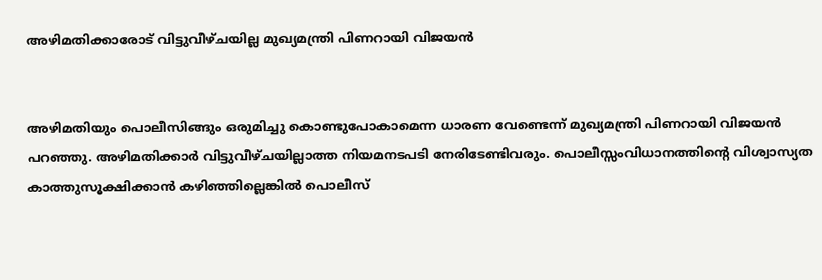അഴിമതിക്കാരോട് വിട്ടുവീഴ്ചയില്ല മുഖ്യമന്ത്രി പിണറായി വിജയന്‍


അഴിമതിയും പൊലീസിങ്ങും ഒരുമിച്ചു കൊണ്ടുപോകാമെന്ന ധാരണ വേണ്ടെന്ന് മുഖ്യമന്ത്രി പിണറായി വിജയന്‍ പറഞ്ഞു. അഴിമതിക്കാര്‍ വിട്ടുവീഴ്ചയില്ലാത്ത നിയമനടപടി നേരിടേണ്ടിവരും. പൊലീസ്സംവിധാനത്തിന്റെ വിശ്വാസ്യത കാത്തുസൂക്ഷിക്കാന്‍ കഴിഞ്ഞില്ലെങ്കില്‍ പൊലീസ്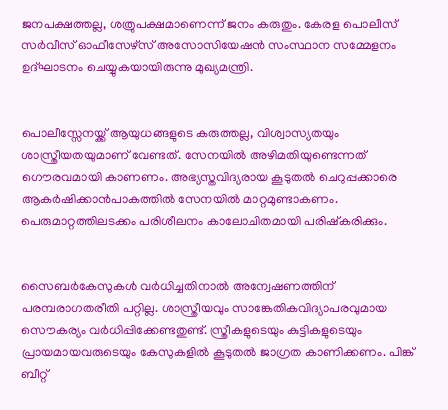ജനപക്ഷത്തല്ല, ശത്രുപക്ഷമാണെന്ന് ജനം കരുതും. കേരള പൊലീസ് സര്‍വീസ് ഓഫീസേഴ്സ് അസോസിയേഷന്‍ സംസ്ഥാന സമ്മേളനം ഉദ്ഘാടനം ചെയ്യുകയായിരുന്നു മുഖ്യമന്ത്രി.


പൊലീസ്സേനയ്ക്ക് ആയുധങ്ങളുടെ കരുത്തല്ല, വിശ്വാസ്യതയും ശാസ്ത്രീയതയുമാണ് വേണ്ടത്. സേനയില്‍ അഴിമതിയുണ്ടെന്നത് ഗൌരവമായി കാണണം. അഭ്യസ്തവിദ്യരായ കൂടുതല്‍ ചെറുപ്പക്കാരെ ആകര്‍ഷിക്കാന്‍പാകത്തില്‍ സേനയില്‍ മാറ്റമുണ്ടാകണം. പെരുമാറ്റത്തിലടക്കം പരിശീലനം കാലോചിതമായി പരിഷ്കരിക്കും.


സൈബര്‍കേസുകള്‍ വര്‍ധിച്ചതിനാല്‍ അന്വേഷണത്തിന് പരമ്പരാഗതരീതി പറ്റില്ല. ശാസ്ത്രീയവും സാങ്കേതികവിദ്യാപരവുമായ സൌകര്യം വര്‍ധിപ്പിക്കേണ്ടതുണ്ട്. സ്ത്രീകളുടെയും കുട്ടികളുടെയും പ്രായമായവരുടെയും കേസുകളില്‍ കൂടുതല്‍ ജാഗ്രത കാണിക്കണം. പിങ്ക് ബീറ്റ്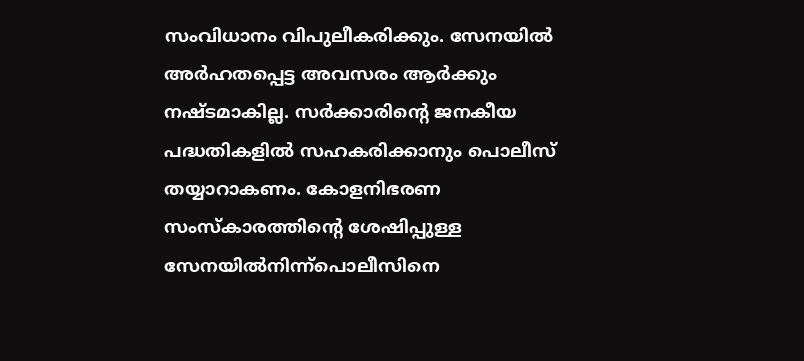സംവിധാനം വിപുലീകരിക്കും. സേനയില്‍ അര്‍ഹതപ്പെട്ട അവസരം ആര്‍ക്കും നഷ്ടമാകില്ല. സര്‍ക്കാരിന്റെ ജനകീയ പദ്ധതികളില്‍ സഹകരിക്കാനും പൊലീസ് തയ്യാറാകണം. കോളനിഭരണ സംസ്കാരത്തിന്റെ ശേഷിപ്പുള്ള സേനയില്‍നിന്ന്പൊലീസിനെ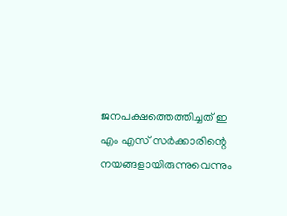ജനപക്ഷത്തെത്തിച്ചത് ഇ എം എസ് സര്‍ക്കാരിന്റെ നയങ്ങളായിരുന്നുവെന്നും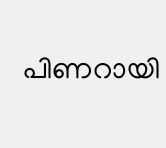പിണറായി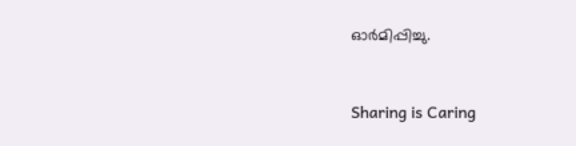ഓര്‍മിപ്പിച്ചു.



Sharing is Caring